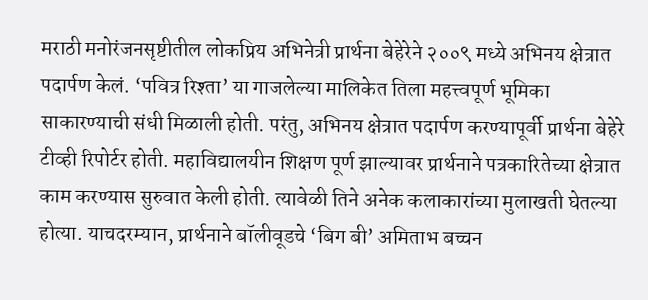मराठी मनोरंजनसृष्टीतील लोकप्रिय अभिनेत्री प्रार्थना बेहेरेने २००९ मध्ये अभिनय क्षेत्रात पदार्पण केलं. ‘पवित्र रिश्ता’ या गाजलेल्या मालिकेत तिला महत्त्वपूर्ण भूमिका साकारण्याची संधी मिळाली होती. परंतु, अभिनय क्षेत्रात पदार्पण करण्यापूर्वी प्रार्थना बेहेरे टीव्ही रिपोर्टर होती. महाविद्यालयीन शिक्षण पूर्ण झाल्यावर प्रार्थनाने पत्रकारितेच्या क्षेत्रात काम करण्यास सुरुवात केली होती. त्यावेळी तिने अनेक कलाकारांच्या मुलाखती घेतल्या होत्या. याचदरम्यान, प्रार्थनाने बॉलीवूडचे ‘बिग बी’ अमिताभ बच्चन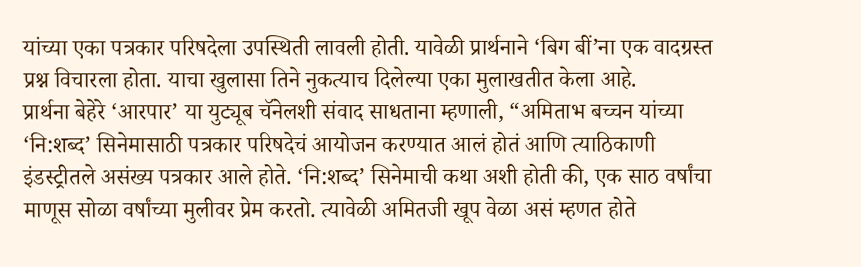यांच्या एका पत्रकार परिषदेला उपस्थिती लावली होती. यावेळी प्रार्थनाने ‘बिग बीं’ना एक वादग्रस्त प्रश्न विचारला होता. याचा खुलासा तिने नुकत्याच दिलेल्या एका मुलाखतीत केला आहे.
प्रार्थना बेहेरे ‘आरपार’ या युट्यूब चॅनेलशी संवाद साधताना म्हणाली, “अमिताभ बच्चन यांच्या ‘नि:शब्द’ सिनेमासाठी पत्रकार परिषदेचं आयोजन करण्यात आलं होतं आणि त्याठिकाणी इंडस्ट्रीतले असंख्य पत्रकार आले होते. ‘नि:शब्द’ सिनेमाची कथा अशी होती की, एक साठ वर्षांचा माणूस सोळा वर्षांच्या मुलीवर प्रेम करतो. त्यावेळी अमितजी खूप वेळा असं म्हणत होते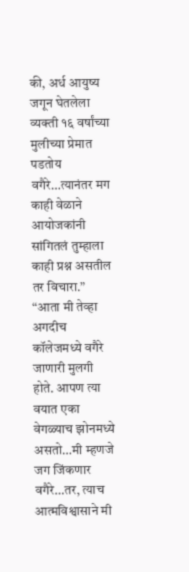की, अर्ध आयुष्य जगून घेतलेला व्यक्ती १६ वर्षांच्या मुलीच्या प्रेमात पडतोय वगैरे…त्यानंतर मग काही वेळाने आयोजकांनी सांगितलं तुम्हाला काही प्रश्न असतील तर विचारा.”
“आता मी तेव्हा अगदीच कॉलेजमध्ये वगैरे जाणारी मुलगी होते. आपण त्या वयात एका वेगळ्याच झोनमध्ये असतो…मी म्हणजे जग जिंकणार वगैरे…तर, त्याच आत्मविश्वासाने मी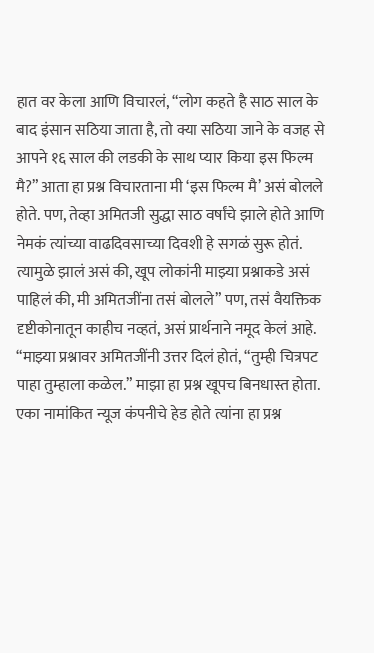हात वर केला आणि विचारलं, “लोग कहते है साठ साल के बाद इंसान सठिया जाता है, तो क्या सठिया जाने के वजह से आपने १६ साल की लडकी के साथ प्यार किया इस फिल्म मै?” आता हा प्रश्न विचारताना मी ‘इस फिल्म मै’ असं बोलले होते. पण, तेव्हा अमितजी सुद्धा साठ वर्षांचे झाले होते आणि नेमकं त्यांच्या वाढदिवसाच्या दिवशी हे सगळं सुरू होतं. त्यामुळे झालं असं की, खूप लोकांनी माझ्या प्रश्नाकडे असं पाहिलं की, मी अमितजींना तसं बोलले” पण, तसं वैयक्तिक दृष्टीकोनातून काहीच नव्हतं, असं प्रार्थनाने नमूद केलं आहे.
“माझ्या प्रश्नावर अमितजींनी उत्तर दिलं होतं, “तुम्ही चित्रपट पाहा तुम्हाला कळेल.” माझा हा प्रश्न खूपच बिनधास्त होता. एका नामांकित न्यूज कंपनीचे हेड होते त्यांना हा प्रश्न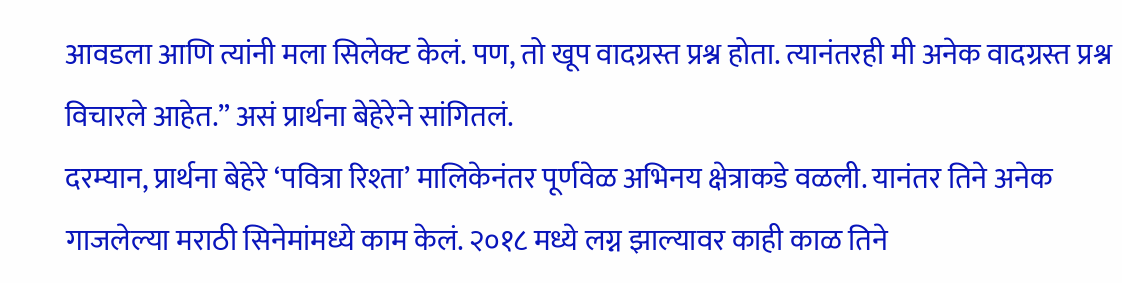आवडला आणि त्यांनी मला सिलेक्ट केलं. पण, तो खूप वादग्रस्त प्रश्न होता. त्यानंतरही मी अनेक वादग्रस्त प्रश्न विचारले आहेत.” असं प्रार्थना बेहेरेने सांगितलं.
दरम्यान, प्रार्थना बेहेरे ‘पवित्रा रिश्ता’ मालिकेनंतर पूर्णवेळ अभिनय क्षेत्राकडे वळली. यानंतर तिने अनेक गाजलेल्या मराठी सिनेमांमध्ये काम केलं. २०१८ मध्ये लग्न झाल्यावर काही काळ तिने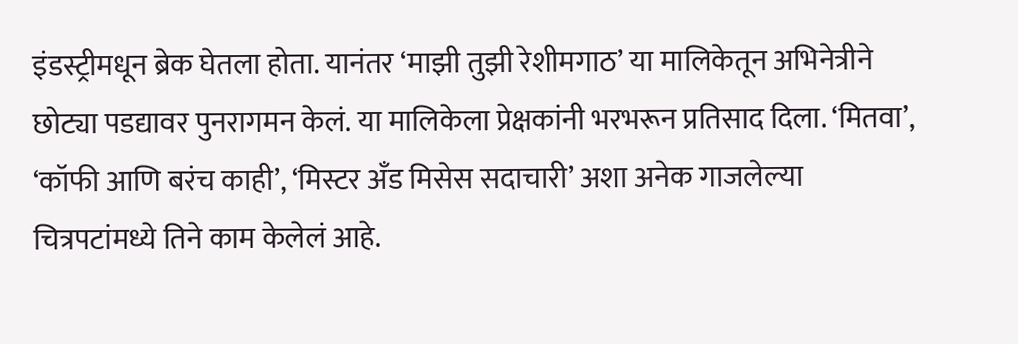इंडस्ट्रीमधून ब्रेक घेतला होता. यानंतर ‘माझी तुझी रेशीमगाठ’ या मालिकेतून अभिनेत्रीने छोट्या पडद्यावर पुनरागमन केलं. या मालिकेला प्रेक्षकांनी भरभरून प्रतिसाद दिला. ‘मितवा’, ‘कॉफी आणि बरंच काही’, ‘मिस्टर अँड मिसेस सदाचारी’ अशा अनेक गाजलेल्या चित्रपटांमध्ये तिने काम केलेलं आहे.